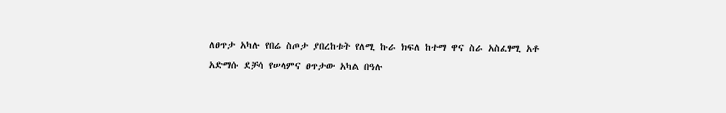ለፀጥታ አካሉ የበሬ ስጦታ ያበረከቱት የለሚ ኩራ ክፍለ ከተማ ዋና ስራ አስፈፃሚ አቶ አድማሱ ደቻሳ የሠላምና ፀጥታው አካል በዓሉ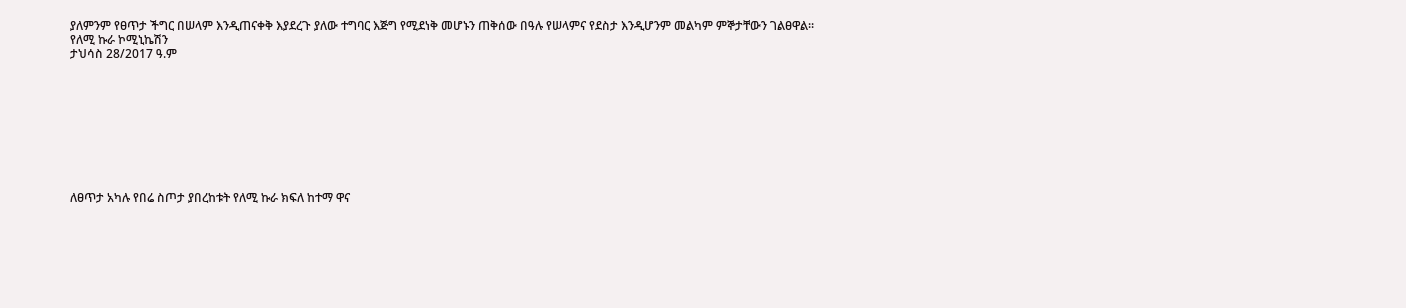ያለምንም የፀጥታ ችግር በሠላም እንዲጠናቀቅ እያደረጉ ያለው ተግባር እጅግ የሚደነቅ መሆኑን ጠቅሰው በዓሉ የሠላምና የደስታ እንዲሆንም መልካም ምኞታቸውን ገልፀዋል።
የለሚ ኩራ ኮሚኒኬሽን
ታህሳስ 28/2017 ዓ.ም









ለፀጥታ አካሉ የበሬ ስጦታ ያበረከቱት የለሚ ኩራ ክፍለ ከተማ ዋና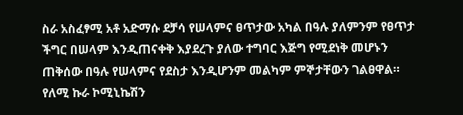ስራ አስፈፃሚ አቶ አድማሱ ደቻሳ የሠላምና ፀጥታው አካል በዓሉ ያለምንም የፀጥታ ችግር በሠላም እንዲጠናቀቅ እያደረጉ ያለው ተግባር እጅግ የሚደነቅ መሆኑን ጠቅሰው በዓሉ የሠላምና የደስታ እንዲሆንም መልካም ምኞታቸውን ገልፀዋል።
የለሚ ኩራ ኮሚኒኬሽን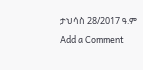ታህሳስ 28/2017 ዓ.ም
Add a Comment